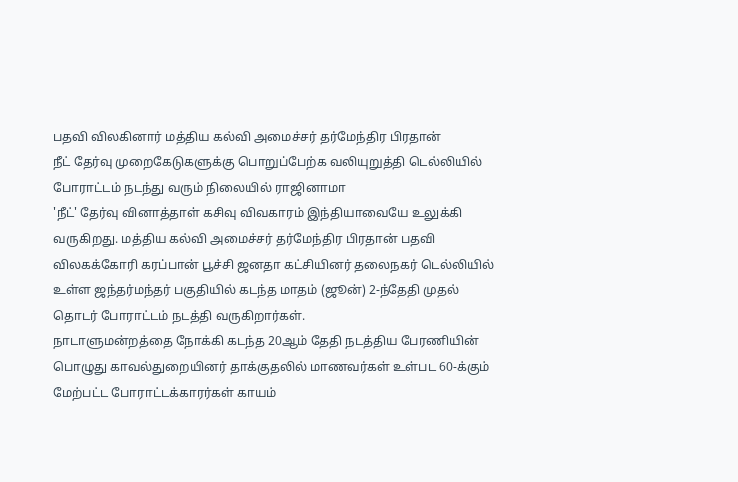பதவி விலகினார் மத்திய கல்வி அமைச்சர் தர்மேந்திர பிரதான்
நீட் தேர்வு முறைகேடுகளுக்கு பொறுப்பேற்க வலியுறுத்தி டெல்லியில் போராட்டம் நடந்து வரும் நிலையில் ராஜினாமா
'நீட்' தேர்வு வினாத்தாள் கசிவு விவகாரம் இந்தியாவையே உலுக்கி வருகிறது. மத்திய கல்வி அமைச்சர் தர்மேந்திர பிரதான் பதவி விலகக்கோரி கரப்பான் பூச்சி ஜனதா கட்சியினர் தலைநகர் டெல்லியில் உள்ள ஜந்தர்மந்தர் பகுதியில் கடந்த மாதம் (ஜூன்) 2-ந்தேதி முதல் தொடர் போராட்டம் நடத்தி வருகிறார்கள்.
நாடாளுமன்றத்தை நோக்கி கடந்த 20ஆம் தேதி நடத்திய பேரணியின் பொழுது காவல்துறையினர் தாக்குதலில் மாணவர்கள் உள்பட 60-க்கும் மேற்பட்ட போராட்டக்காரர்கள் காயம்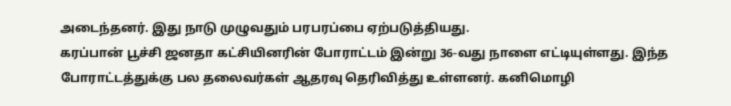அடைந்தனர். இது நாடு முழுவதும் பரபரப்பை ஏற்படுத்தியது.
கரப்பான் பூச்சி ஜனதா கட்சியினரின் போராட்டம் இன்று 36-வது நாளை எட்டியுள்ளது. இந்த போராட்டத்துக்கு பல தலைவர்கள் ஆதரவு தெரிவித்து உள்ளனர். கனிமொழி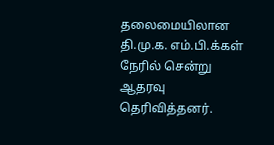தலைமையிலான தி.மு.க. எம்.பி.க்கள் நேரில் சென்று ஆதரவு தெரிவித்தனர்.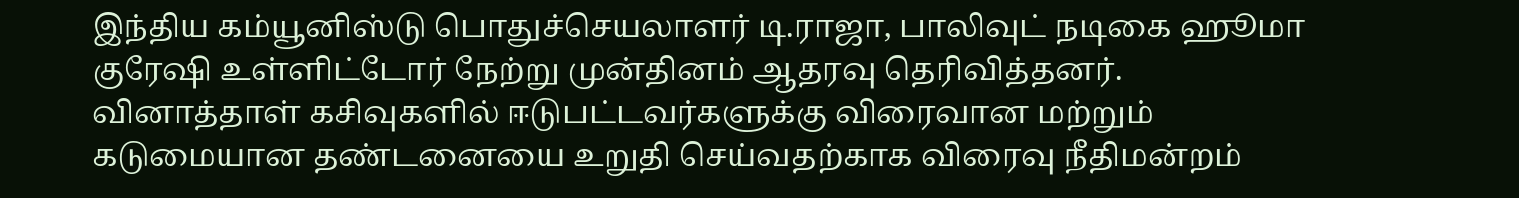இந்திய கம்யூனிஸ்டு பொதுச்செயலாளர் டி.ராஜா, பாலிவுட் நடிகை ஹூமா குரேஷி உள்ளிட்டோர் நேற்று முன்தினம் ஆதரவு தெரிவித்தனர்.
வினாத்தாள் கசிவுகளில் ஈடுபட்டவர்களுக்கு விரைவான மற்றும் கடுமையான தண்டனையை உறுதி செய்வதற்காக விரைவு நீதிமன்றம்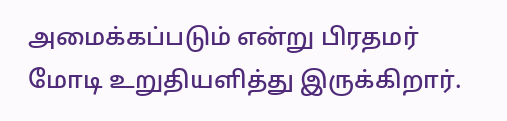அமைக்கப்படும் என்று பிரதமர் மோடி உறுதியளித்து இருக்கிறார்.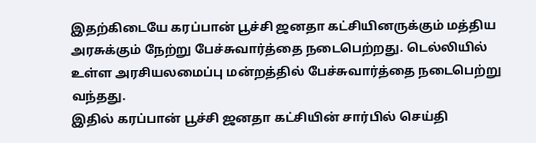இதற்கிடையே கரப்பான் பூச்சி ஜனதா கட்சியினருக்கும் மத்திய அரசுக்கும் நேற்று பேச்சுவார்த்தை நடைபெற்றது. டெல்லியில் உள்ள அரசியலமைப்பு மன்றத்தில் பேச்சுவார்த்தை நடைபெற்று வந்தது.
இதில் கரப்பான் பூச்சி ஜனதா கட்சியின் சார்பில் செய்தி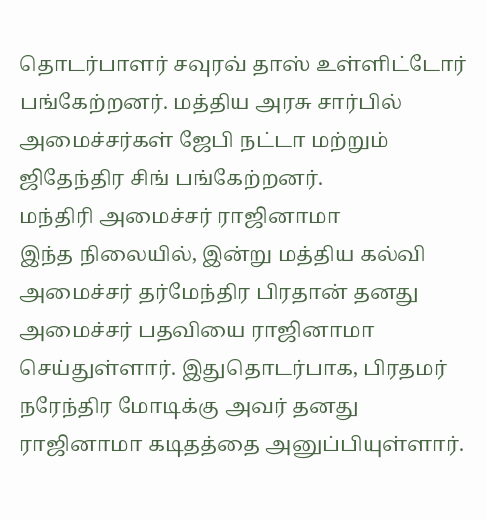தொடர்பாளர் சவுரவ் தாஸ் உள்ளிட்டோர் பங்கேற்றனர். மத்திய அரசு சார்பில் அமைச்சர்கள் ஜேபி நட்டா மற்றும் ஜிதேந்திர சிங் பங்கேற்றனர்.
மந்திரி அமைச்சர் ராஜினாமா
இந்த நிலையில், இன்று மத்திய கல்வி அமைச்சர் தர்மேந்திர பிரதான் தனது அமைச்சர் பதவியை ராஜினாமா செய்துள்ளார். இதுதொடர்பாக, பிரதமர் நரேந்திர மோடிக்கு அவர் தனது ராஜினாமா கடிதத்தை அனுப்பியுள்ளார்.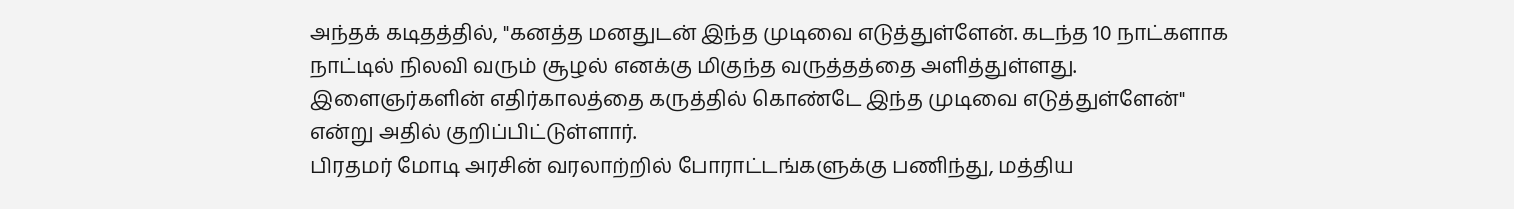அந்தக் கடிதத்தில், "கனத்த மனதுடன் இந்த முடிவை எடுத்துள்ளேன். கடந்த 10 நாட்களாக நாட்டில் நிலவி வரும் சூழல் எனக்கு மிகுந்த வருத்தத்தை அளித்துள்ளது. இளைஞர்களின் எதிர்காலத்தை கருத்தில் கொண்டே இந்த முடிவை எடுத்துள்ளேன்" என்று அதில் குறிப்பிட்டுள்ளார்.
பிரதமர் மோடி அரசின் வரலாற்றில் போராட்டங்களுக்கு பணிந்து, மத்திய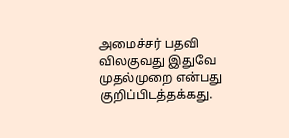அமைச்சர் பதவி விலகுவது இதுவே முதல்முறை என்பது குறிப்பிடத்தக்கது.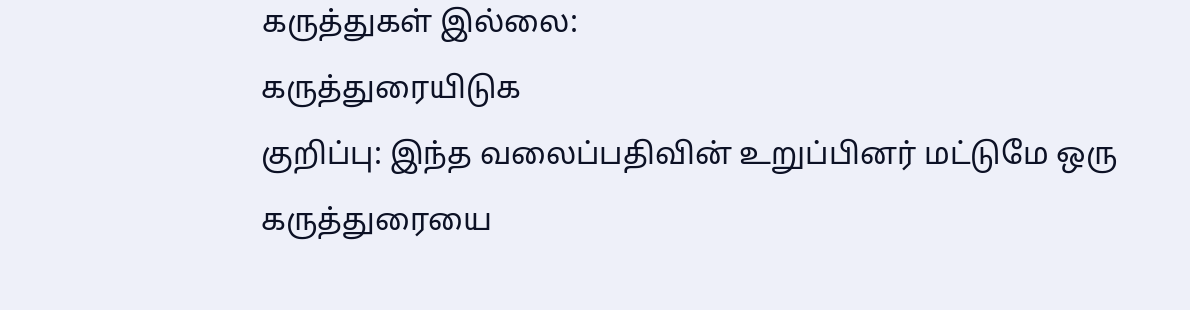கருத்துகள் இல்லை:
கருத்துரையிடுக
குறிப்பு: இந்த வலைப்பதிவின் உறுப்பினர் மட்டுமே ஒரு கருத்துரையை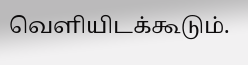வெளியிடக்கூடும்.